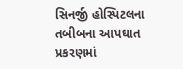સિનર્જી હોસ્પિટલના તબીબના આપઘાત પ્રકરણમાં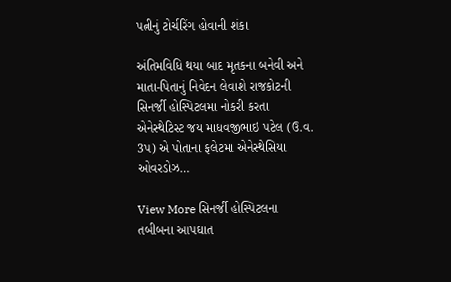પત્નીનું ટોર્ચરિંગ હોવાની શંકા

અંતિમવિધિ થયા બાદ મૃતકના બનેવી અને માતા-પિતાનું નિવેદન લેવાશે રાજકોટની સિનર્જી હોસ્પિટલમા નોકરી કરતા એનેસ્થેટિસ્ટ જય માધવજીભાઇ પટેલ (ઉ.વ. 3પ) એ પોતાના ફલેટમા એનેસ્થેસિયા ઓવરડોઝ…

View More સિનર્જી હોસ્પિટલના તબીબના આપઘાત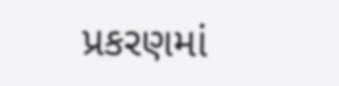પ્રકરણમાં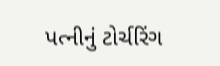પત્નીનું ટોર્ચરિંગ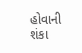હોવાની શંકા